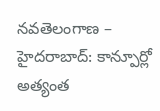నవతెలంగాణ – హైదరాబాద్: కాన్పూర్లో అత్యంత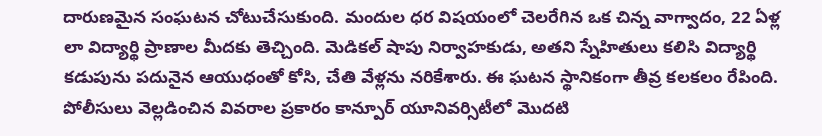దారుణమైన సంఘటన చోటుచేసుకుంది. మందుల ధర విషయంలో చెలరేగిన ఒక చిన్న వాగ్వాదం, 22 ఏళ్ల లా విద్యార్థి ప్రాణాల మీదకు తెచ్చింది. మెడికల్ షాపు నిర్వాహకుడు, అతని స్నేహితులు కలిసి విద్యార్థి కడుపును పదునైన ఆయుధంతో కోసి, చేతి వేళ్లను నరికేశారు. ఈ ఘటన స్థానికంగా తీవ్ర కలకలం రేపింది. పోలీసులు వెల్లడించిన వివరాల ప్రకారం కాన్పూర్ యూనివర్సిటీలో మొదటి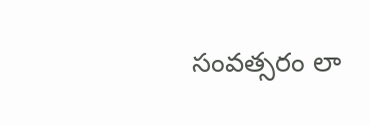సంవత్సరం లా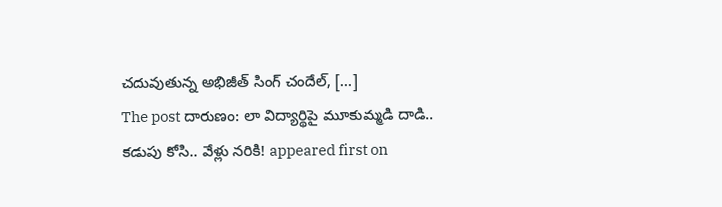చదువుతున్న అభిజీత్ సింగ్ చందేల్, […]
The post దారుణం: లా విద్యార్థిపై మూకుమ్మడి దాడి.. కడుపు కోసి.. వేళ్లు నరికి! appeared first on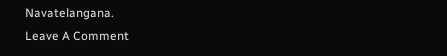Navatelangana.
Leave A Comment